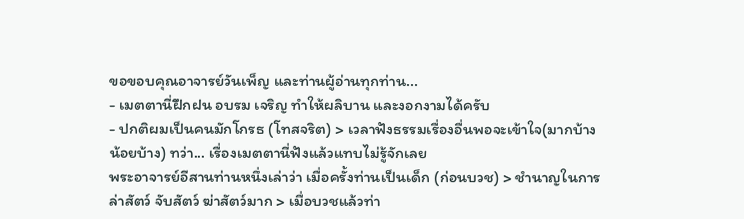ขอขอบคุณอาจารย์วันเพ็ญ และท่านผู้อ่านทุกท่าน...
- เมตตานี่ฝึกฝน อบรม เจริญ ทำให้ผลิบาน และงอกงามได้ครับ
- ปกติผมเป็นคนมักโกรธ (โทสจริต) > เวลาฟังธรรมเรื่องอื่นพอจะเข้าใจ(มากบ้างน้อยบ้าง) ทว่า... เรื่องเมตตานี่ฟังแล้วแทบไม่รู้จักเลย
พระอาจารย์อีสานท่านหนึ่งเล่าว่า เมื่อครั้งท่านเป็นเด็ก (ก่อนบวช) > ชำนาญในการล่าสัตว์ จับสัตว์ ฆ่าสัตว์มาก > เมื่อบวชแล้วท่า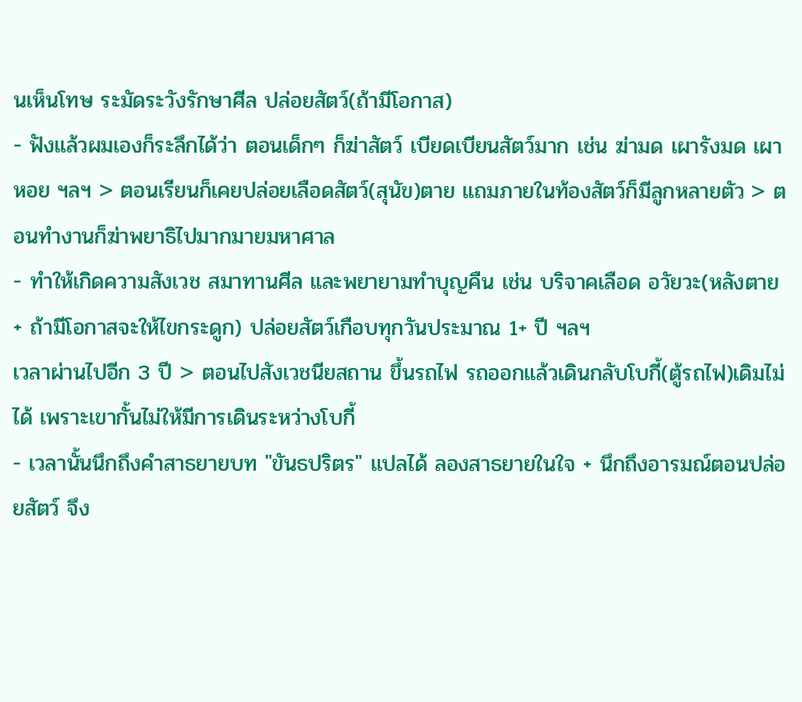นเห็นโทษ ระมัดระวังรักษาศีล ปล่อยสัตว์(ถ้ามีโอกาส)
- ฟังแล้วผมเองก็ระลึกได้ว่า ตอนเด็กๆ ก็ฆ่าสัตว์ เบียดเบียนสัตว์มาก เช่น ฆ่ามด เผารังมด เผาหอย ฯลฯ > ตอนเรียนก็เคยปล่อยเลือดสัตว์(สุนัข)ตาย แถมภายในท้องสัตว์ก็มีลูกหลายตัว > ตอนทำงานก็ฆ่าพยาธิไปมากมายมหาศาล
- ทำให้เกิดความสังเวช สมาทานศีล และพยายามทำบุญคืน เช่น บริจาคเลือด อวัยวะ(หลังตาย + ถ้ามีโอกาสจะให้ไขกระดูก) ปล่อยสัตว์เกือบทุกวันประมาณ 1+ ปี ฯลฯ
เวลาผ่านไปอีก 3 ปี > ตอนไปสังเวชนียสถาน ขึ้นรถไฟ รถออกแล้วเดินกลับโบกี้(ตู้รถไฟ)เดิมไม่ได้ เพราะเขากั้นไม่ให้มีการเดินระหว่างโบกี้
- เวลานั้นนึกถึงคำสาธยายบท "ขันธปริตร" แปลได้ ลองสาธยายในใจ + นึกถึงอารมณ์ตอนปล่อยสัตว์ จึง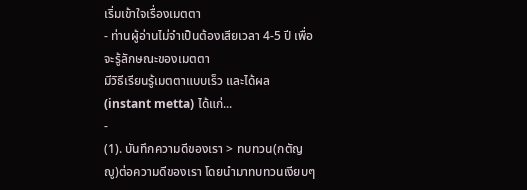เริ่มเข้าใจเรื่องเมตตา
- ท่านผู้อ่านไม่จำเป็นต้องเสียเวลา 4-5 ปี เพื่อจะรู้ลักษณะของเมตตา
มีวิธีเรียนรู้เมตตาแบบเร็ว และได้ผล (instant metta) ได้แก่...
-
(1). บันทึกความดีของเรา > ทบทวน(กตัญญู)ต่อความดีของเรา โดยนำมาทบทวนเงียบๆ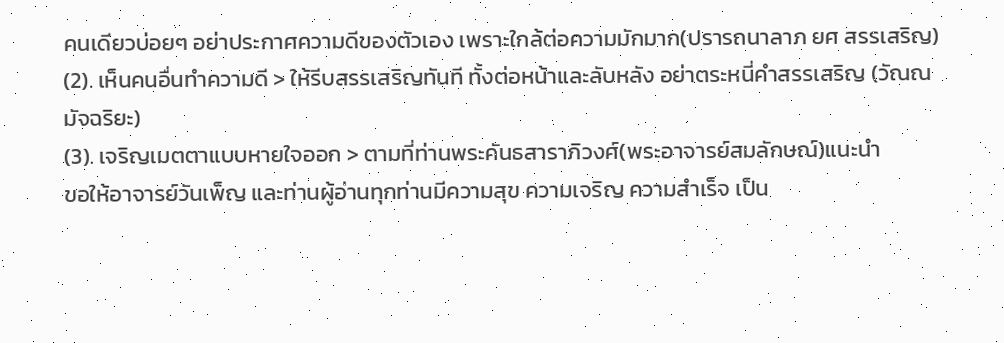คนเดียวบ่อยๆ อย่าประกาศความดีของตัวเอง เพราะใกล้ต่อความมักมาก(ปรารถนาลาภ ยศ สรรเสริญ)
(2). เห็นคนอื่นทำความดี > ให้รีบสรรเสริญทันที ทั้งต่อหน้าและลับหลัง อย่าตระหนี่คำสรรเสริญ (วัณณมัจฉริยะ)
(3). เจริญเมตตาแบบหายใจออก > ตามที่ท่านพระคันธสาราภิวงศ์(พระอาจารย์สมลักษณ์)แนะนำ
ขอให้อาจารย์วันเพ็ญ และท่านผู้อ่านทุกท่านมีความสุข ความเจริญ ความสำเร็จ เป็น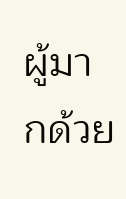ผู้มากด้วย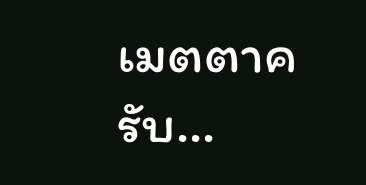เมตตาครับ...